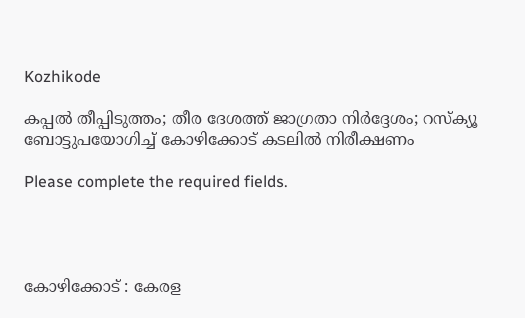Kozhikode

കപ്പൽ തീപ്പിടുത്തം; തീര ദേശത്ത് ജാഗ്രതാ നിർദ്ദേശം; റസ്ക്യൂ ബോട്ടുപയോഗിച്ച് കോഴിക്കോട് കടലിൽ നിരീക്ഷണം

Please complete the required fields.




കോഴിക്കോട് : കേരള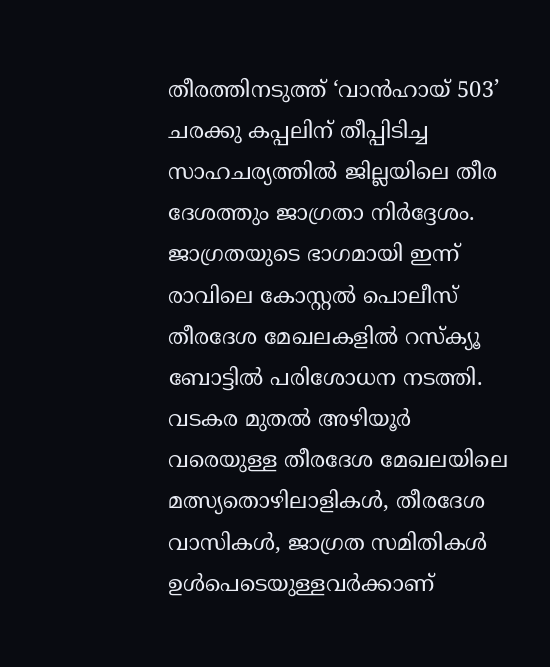തീരത്തിനടുത്ത് ‘വാൻഹായ് 503’ ചരക്കു കപ്പലിന് തീപ്പിടിച്ച സാഹചര്യത്തിൽ ജില്ലയിലെ തീര ദേശത്തും ജാഗ്രതാ നിർദ്ദേശം. ജാഗ്രതയുടെ ഭാഗമായി ഇന്ന് രാവിലെ കോസ്റ്റൽ പൊലീസ് തീരദേശ മേഖലകളിൽ റസ്ക്യൂ ബോട്ടിൽ പരിശോധന നടത്തി. വടകര മുതൽ അഴിയൂർ വരെയുള്ള തീരദേശ മേഖലയിലെ മത്സ്യതൊഴിലാളികൾ, തീരദേശ വാസികൾ, ജാഗ്രത സമിതികൾ ഉൾപെടെയുള്ളവർക്കാണ്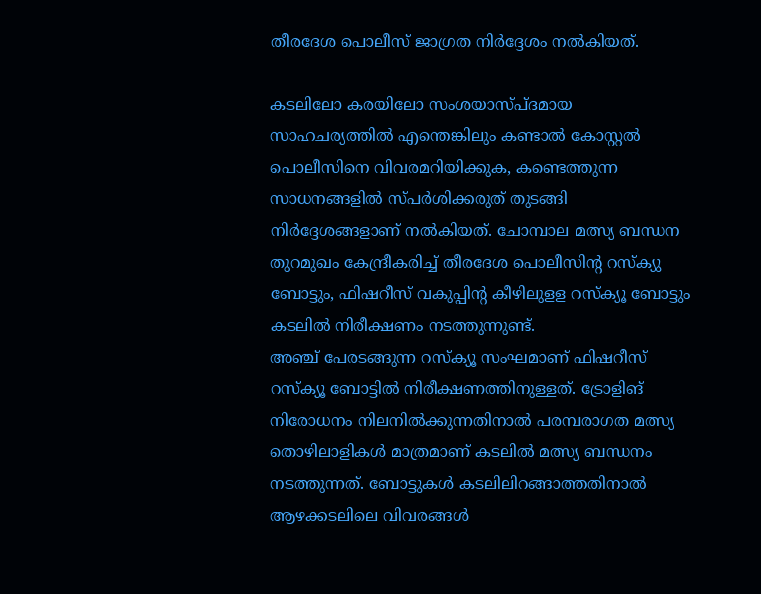തീരദേശ പൊലീസ് ജാഗ്രത നിർദ്ദേശം നൽകിയത്.

കടലിലോ കരയിലോ സംശയാസ്പ്ദമായ സാഹചര്യത്തിൽ എന്തെങ്കിലും കണ്ടാൽ കോസ്റ്റൽ പൊലീസിനെ വിവരമറിയിക്കുക, കണ്ടെത്തുന്ന സാധനങ്ങളിൽ സ്പർശിക്കരുത് തുടങ്ങി നിർദ്ദേശങ്ങളാണ് നൽകിയത്. ചോമ്പാല മത്സ്യ ബന്ധന തുറമുഖം കേന്ദ്രീകരിച്ച് തീരദേശ പൊലീസിൻ്റ റസ്ക്യു ബോട്ടും, ഫിഷറീസ് വകുപ്പിൻ്റ കീഴിലുളള റസ്ക്യൂ ബോട്ടും കടലിൽ നിരീക്ഷണം നടത്തുന്നുണ്ട്.
അഞ്ച് പേരടങ്ങുന്ന റസ്ക്യൂ സംഘമാണ് ഫിഷറീസ് റസ്ക്യൂ ബോട്ടിൽ നിരീക്ഷണത്തിനുള്ളത്. ട്രോളിങ് നിരോധനം നിലനിൽക്കുന്നതിനാൽ പരമ്പരാഗത മത്സ്യ തൊഴിലാളികൾ മാത്രമാണ് കടലിൽ മത്സ്യ ബന്ധനം നടത്തുന്നത്. ബോട്ടുകൾ കടലിലിറങ്ങാത്തതിനാൽ ആഴക്കടലിലെ വിവരങ്ങൾ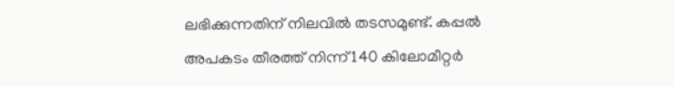ലഭിക്കുന്നതിന് നിലവിൽ തടസമുണ്ട്. കപ്പൽ അപകടം തീരത്ത് നിന്ന് 140 കിലോമീറ്റർ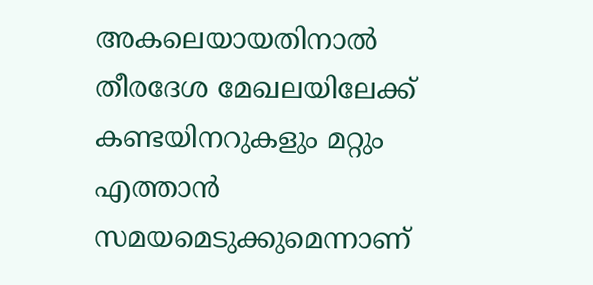അകലെയായതിനാൽ തീരദേശ മേഖലയിലേക്ക് കണ്ടയിനറുകളും മറ്റും എത്താൻ സമയമെടുക്കുമെന്നാണ്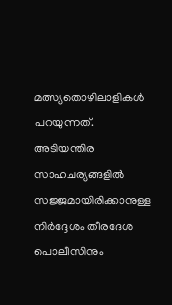മത്സ്യതൊഴിലാളികൾ പറയുന്നത്. അടിയന്തിര സാഹചര്യങ്ങളിൽ സജ്ജമായിരിക്കാനുള്ള നിർദ്ദേശം തീരദേശ പൊലീസിനും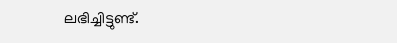ലഭിച്ചിട്ടുണ്ട്.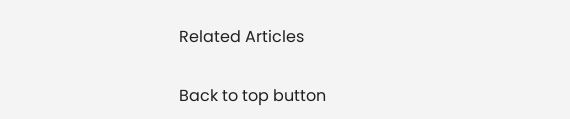Related Articles

Back to top button